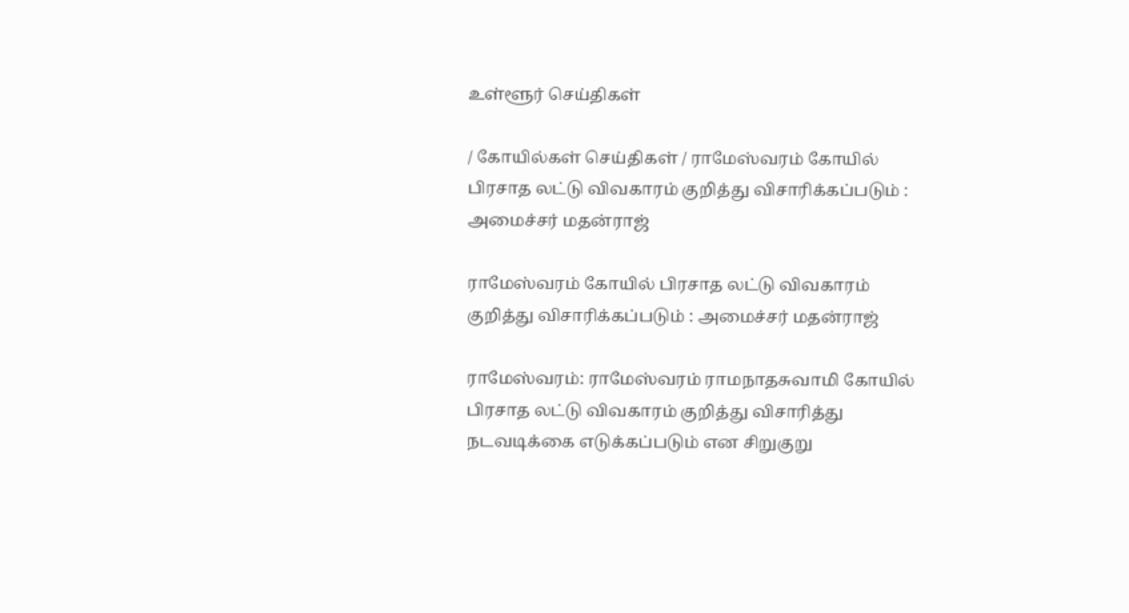உள்ளூர் செய்திகள்

/ கோயில்கள் செய்திகள் / ராமேஸ்வரம் கோயில் பிரசாத லட்டு விவகாரம் குறித்து விசாரிக்கப்படும் : அமைச்சர் மதன்ராஜ்

ராமேஸ்வரம் கோயில் பிரசாத லட்டு விவகாரம் குறித்து விசாரிக்கப்படும் : அமைச்சர் மதன்ராஜ்

ராமேஸ்வரம்: ராமேஸ்வரம் ராமநாதசுவாமி கோயில் பிரசாத லட்டு விவகாரம் குறித்து விசாரித்து நடவடிக்கை எடுக்கப்படும் என சிறுகுறு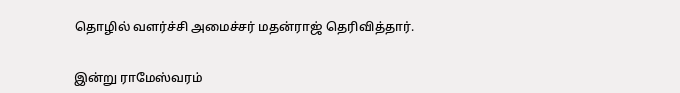தொழில் வளர்ச்சி அமைச்சர் மதன்ராஜ் தெரிவித்தார்.


இன்று ராமேஸ்வரம்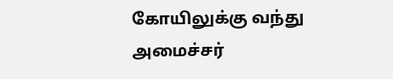கோயிலுக்கு வந்து அமைச்சர்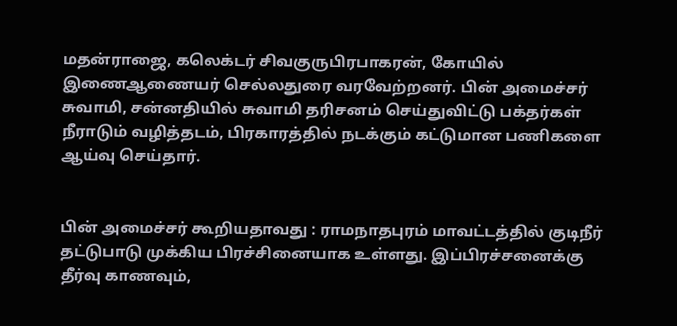மதன்ராஜை, கலெக்டர் சிவகுருபிரபாகரன், கோயில் இணைஆணையர் செல்லதுரை வரவேற்றனர். பின் அமைச்சர் சுவாமி, சன்னதியில் சுவாமி தரிசனம் செய்துவிட்டு பக்தர்கள் நீராடும் வழித்தடம், பிரகாரத்தில் நடக்கும் கட்டுமான பணிகளை ஆய்வு செய்தார்.


பின் அமைச்சர் கூறியதாவது : ராமநாதபுரம் மாவட்டத்தில் குடிநீர் தட்டுபாடு முக்கிய பிரச்சினையாக உள்ளது. இப்பிரச்சனைக்கு தீர்வு காணவும்,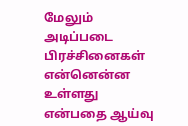மேலும் அடிப்படை பிரச்சினைகள் என்னென்ன உள்ளது என்பதை ஆய்வு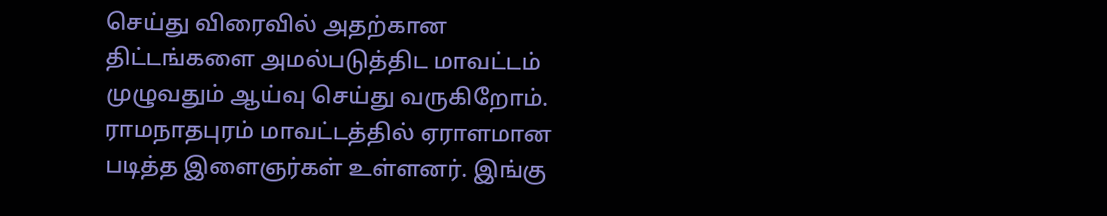செய்து விரைவில் அதற்கான திட்டங்களை அமல்படுத்திட மாவட்டம் முழுவதும் ஆய்வு செய்து வருகிறோம். ராமநாதபுரம் மாவட்டத்தில் ஏராளமான படித்த இளைஞர்கள் உள்ளனர். இங்கு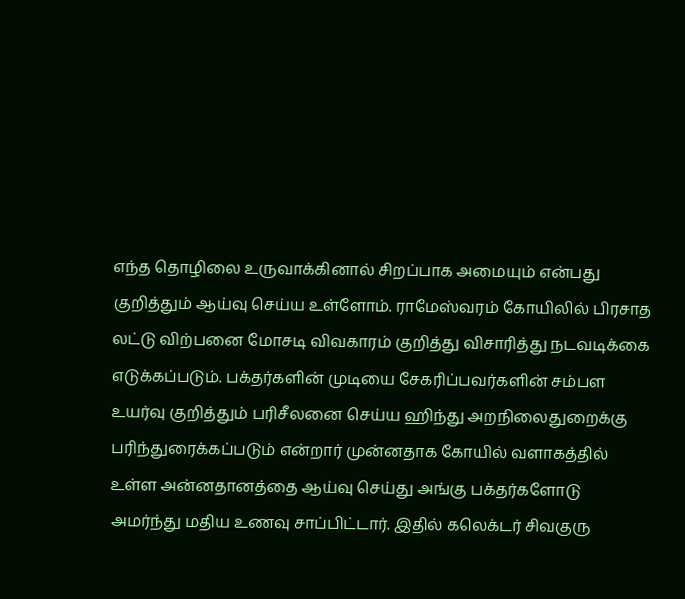எந்த தொழிலை உருவாக்கினால் சிறப்பாக அமையும் என்பது குறித்தும் ஆய்வு செய்ய உள்ளோம். ராமேஸ்வரம் கோயிலில் பிரசாத லட்டு விற்பனை மோசடி விவகாரம் குறித்து விசாரித்து நடவடிக்கை எடுக்கப்படும். பக்தர்களின் முடியை சேகரிப்பவர்களின் சம்பள உயர்வு குறித்தும் பரிசீலனை செய்ய ஹிந்து அறநிலைதுறைக்கு பரிந்துரைக்கப்படும் என்றார் முன்னதாக கோயில் வளாகத்தில் உள்ள அன்னதானத்தை ஆய்வு செய்து அங்கு பக்தர்களோடு அமர்ந்து மதிய உணவு சாப்பிட்டார். இதில் கலெக்டர் சிவகுரு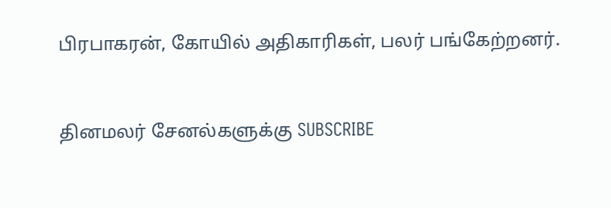பிரபாகரன், கோயில் அதிகாரிகள், பலர் பங்கேற்றனர்.


தினமலர் சேனல்களுக்கு SUBSCRIBE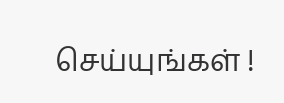செய்யுங்கள் !